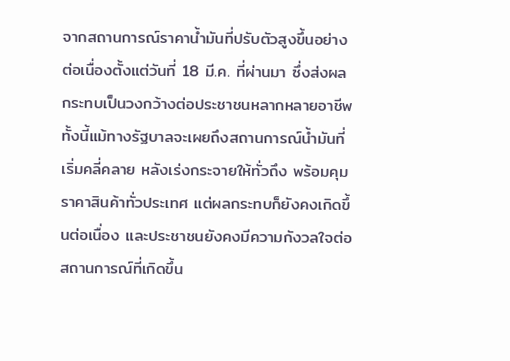จากสถานการณ์ราคาน้ำมันที่ปรับตัวสูงขึ้นอย่างต่อเนื่องตั้งแต่วันที่ 18 มี.ค. ที่ผ่านมา ซึ่งส่งผลกระทบเป็นวงกว้างต่อประชาชนหลากหลายอาชีพ ทั้งนี้แม้ทางรัฐบาลจะเผยถึงสถานการณ์น้ำมันที่เริ่มคลี่คลาย หลังเร่งกระจายให้ทั่วถึง พร้อมคุมราคาสินค้าทั่วประเทศ แต่ผลกระทบก็ยังคงเกิดขึ้นต่อเนื่อง และประชาชนยังคงมีความกังวลใจต่อสถานการณ์ที่เกิดขึ้น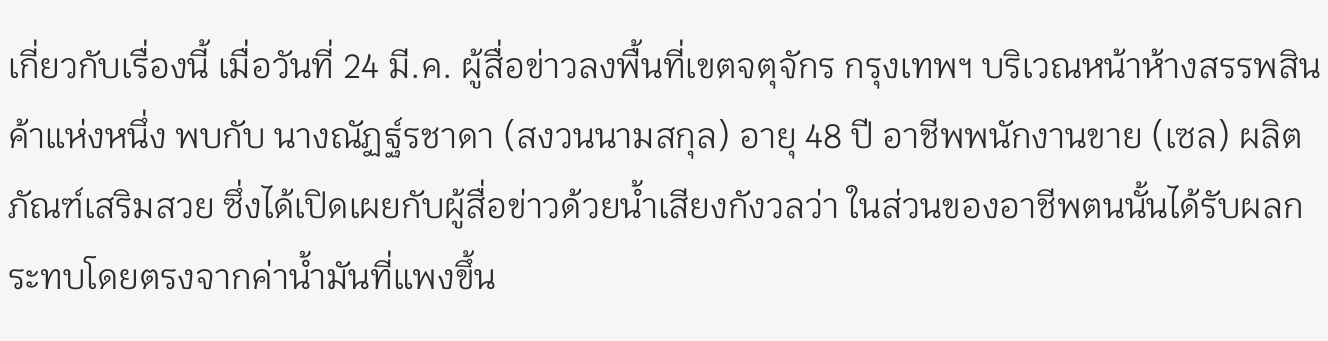เกี่ยวกับเรื่องนี้ เมื่อวันที่ 24 มี.ค. ผู้สื่อข่าวลงพื้นที่เขตจตุจักร กรุงเทพฯ บริเวณหน้าห้างสรรพสินค้าแห่งหนึ่ง พบกับ นางณัฏฐ์รชาดา (สงวนนามสกุล) อายุ 48 ปี อาชีพพนักงานขาย (เซล) ผลิตภัณฑ์เสริมสวย ซึ่งได้เปิดเผยกับผู้สื่อข่าวด้วยน้ำเสียงกังวลว่า ในส่วนของอาชีพตนนั้นได้รับผลกระทบโดยตรงจากค่าน้ำมันที่แพงขึ้น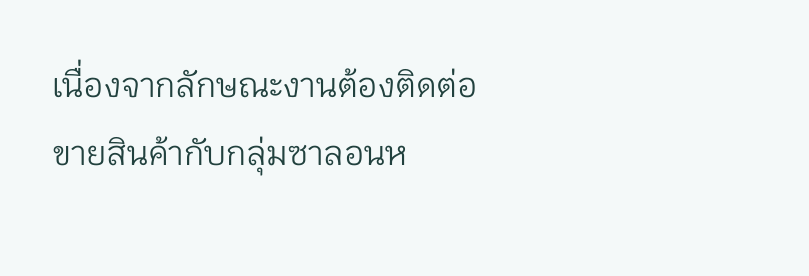เนื่องจากลักษณะงานต้องติดต่อขายสินค้ากับกลุ่มซาลอนห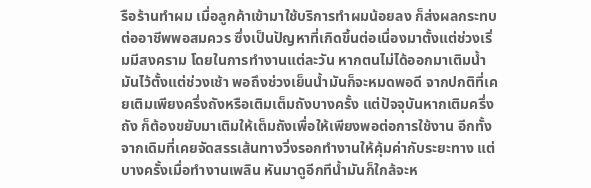รือร้านทำผม เมื่อลูกค้าเข้ามาใช้บริการทำผมน้อยลง ก็ส่งผลกระทบต่ออาชีพพอสมควร ซึ่งเป็นปัญหาที่เกิดขึ้นต่อเนื่องมาตั้งแต่ช่วงเริ่มมีสงคราม โดยในการทำงานแต่ละวัน หากตนไม่ได้ออกมาเติมน้ำมันไว้ตั้งแต่ช่วงเช้า พอถึงช่วงเย็นน้ำมันก็จะหมดพอดี จากปกติที่เคยเติมเพียงครึ่งถังหรือเติมเต็มถังบางครั้ง แต่ปัจจุบันหากเติมครึ่งถัง ก็ต้องขยับมาเติมให้เต็มถังเพื่อให้เพียงพอต่อการใช้งาน อีกทั้งจากเดิมที่เคยจัดสรรเส้นทางวิ่งรอกทำงานให้คุ้มค่ากับระยะทาง แต่บางครั้งเมื่อทำงานเพลิน หันมาดูอีกทีน้ำมันก็ใกล้จะห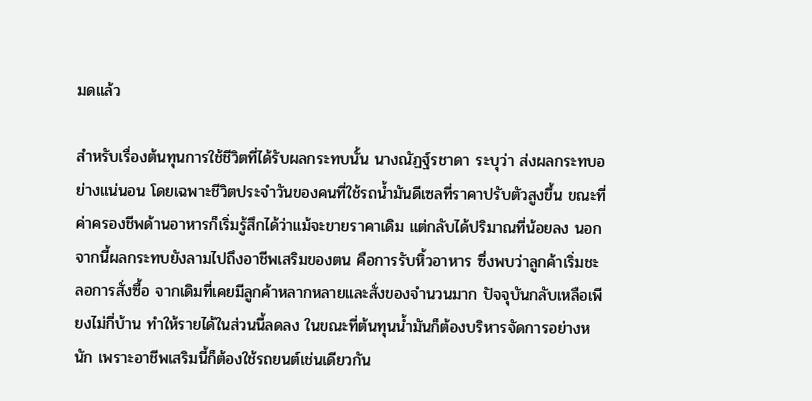มดแล้ว

สำหรับเรื่องต้นทุนการใช้ชีวิตที่ได้รับผลกระทบนั้น นางณัฏฐ์รชาดา ระบุว่า ส่งผลกระทบอย่างแน่นอน โดยเฉพาะชีวิตประจำวันของคนที่ใช้รถน้ำมันดีเซลที่ราคาปรับตัวสูงขึ้น ขณะที่ค่าครองชีพด้านอาหารก็เริ่มรู้สึกได้ว่าแม้จะขายราคาเดิม แต่กลับได้ปริมาณที่น้อยลง นอกจากนี้ผลกระทบยังลามไปถึงอาชีพเสริมของตน คือการรับหิ้วอาหาร ซึ่งพบว่าลูกค้าเริ่มชะลอการสั่งซื้อ จากเดิมที่เคยมีลูกค้าหลากหลายและสั่งของจำนวนมาก ปัจจุบันกลับเหลือเพียงไม่กี่บ้าน ทำให้รายได้ในส่วนนี้ลดลง ในขณะที่ต้นทุนน้ำมันก็ต้องบริหารจัดการอย่างหนัก เพราะอาชีพเสริมนี้ก็ต้องใช้รถยนต์เช่นเดียวกัน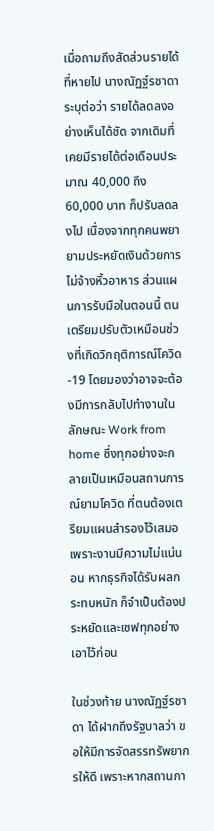เมื่อถามถึงสัดส่วนรายได้ที่หายไป นางณัฏฐ์รชาดา ระบุต่อว่า รายได้ลดลงอย่างเห็นได้ชัด จากเดิมที่เคยมีรายได้ต่อเดือนประมาณ 40,000 ถึง 60,000 บาท ก็ปรับลดลงไป เนื่องจากทุกคนพยายามประหยัดเงินด้วยการไม่จ้างหิ้วอาหาร ส่วนแผนการรับมือในตอนนี้ ตนเตรียมปรับตัวเหมือนช่วงที่เกิดวิกฤติการณ์โควิด-19 โดยมองว่าอาจจะต้องมีการกลับไปทำงานในลักษณะ Work from home ซึ่งทุกอย่างจะกลายเป็นเหมือนสถานการณ์ยามโควิด ที่ตนต้องเตรียมแผนสำรองไว้เสมอ เพราะงานมีความไม่แน่นอน หากธุรกิจได้รับผลกระทบหนัก ก็จำเป็นต้องประหยัดและเซฟทุกอย่างเอาไว้ก่อน

ในช่วงท้าย นางณัฏฐ์รชาดา ได้ฝากถึงรัฐบาลว่า ขอให้มีการจัดสรรทรัพยากรให้ดี เพราะหากสถานกา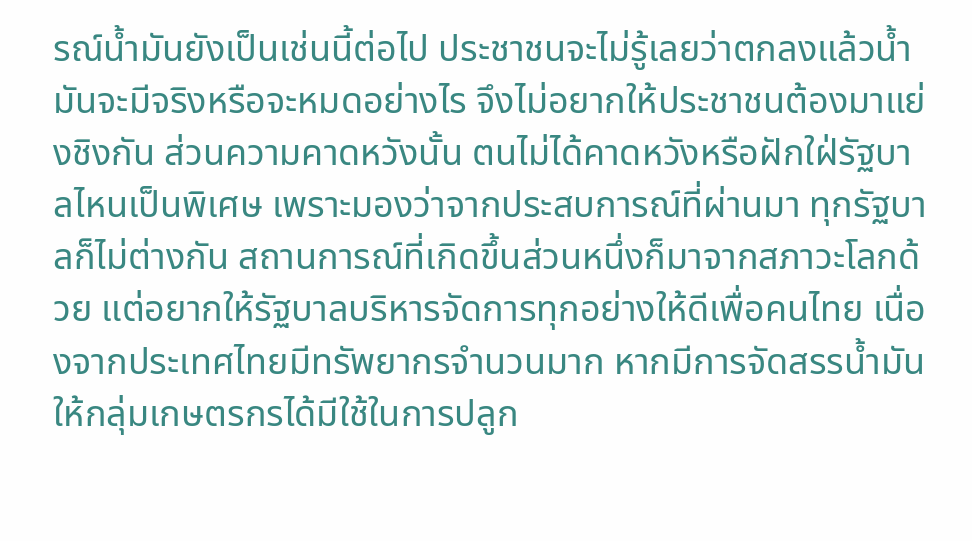รณ์น้ำมันยังเป็นเช่นนี้ต่อไป ประชาชนจะไม่รู้เลยว่าตกลงแล้วน้ำมันจะมีจริงหรือจะหมดอย่างไร จึงไม่อยากให้ประชาชนต้องมาแย่งชิงกัน ส่วนความคาดหวังนั้น ตนไม่ได้คาดหวังหรือฝักใฝ่รัฐบาลไหนเป็นพิเศษ เพราะมองว่าจากประสบการณ์ที่ผ่านมา ทุกรัฐบาลก็ไม่ต่างกัน สถานการณ์ที่เกิดขึ้นส่วนหนึ่งก็มาจากสภาวะโลกด้วย แต่อยากให้รัฐบาลบริหารจัดการทุกอย่างให้ดีเพื่อคนไทย เนื่องจากประเทศไทยมีทรัพยากรจำนวนมาก หากมีการจัดสรรน้ำมันให้กลุ่มเกษตรกรได้มีใช้ในการปลูก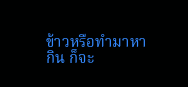ข้าวหรือทำมาหากิน ก็จะ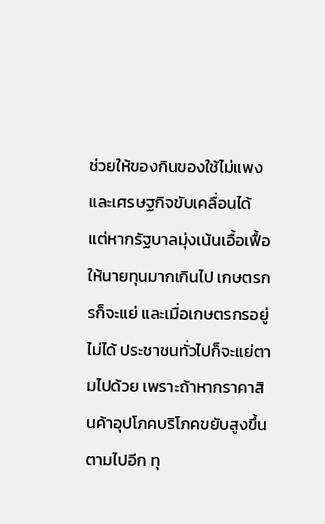ช่วยให้ของกินของใช้ไม่แพงและเศรษฐกิจขับเคลื่อนได้ แต่หากรัฐบาลมุ่งเน้นเอื้อเฟื้อให้นายทุนมากเกินไป เกษตรกรก็จะแย่ และเมื่อเกษตรกรอยู่ไม่ได้ ประชาชนทั่วไปก็จะแย่ตามไปด้วย เพราะถ้าหากราคาสินค้าอุปโภคบริโภคขยับสูงขึ้นตามไปอีก ทุ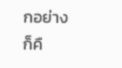กอย่างก็คื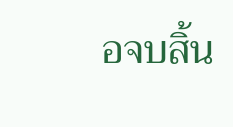อจบสิ้น